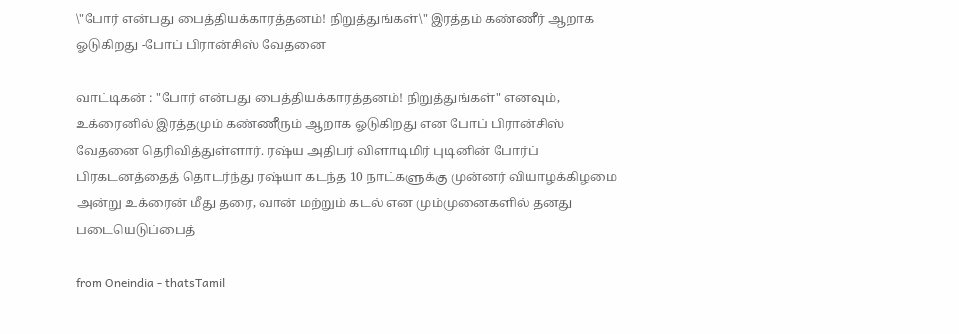\"போர் என்பது பைத்தியக்காரத்தனம்! நிறுத்துங்கள்\" இரத்தம் கண்ணீர் ஆறாக ஓடுகிறது -போப் பிரான்சிஸ் வேதனை

வாட்டிகன் : "போர் என்பது பைத்தியக்காரத்தனம்! நிறுத்துங்கள்" எனவும், உக்ரைனில் இரத்தமும் கண்ணீரும் ஆறாக ஓடுகிறது என போப் பிரான்சிஸ் வேதனை தெரிவித்துள்ளார். ரஷ்ய அதிபர் விளாடிமிர் புடினின் போர்ப் பிரகடனத்தைத் தொடர்ந்து ரஷ்யா கடந்த 10 நாட்களுக்கு முன்னர் வியாழக்கிழமை அன்று உக்ரைன் மீது தரை, வான் மற்றும் கடல் என மும்முனைகளில் தனது படையெடுப்பைத்

from Oneindia - thatsTamil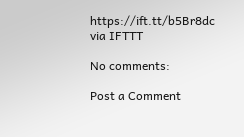https://ift.tt/b5Br8dc
via IFTTT

No comments:

Post a Comment